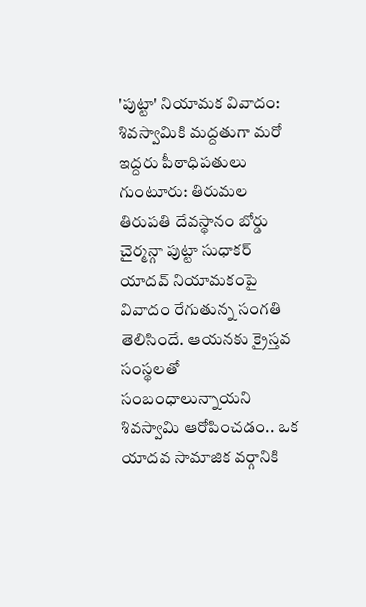'పుట్టా' నియామక వివాదం: శివస్వామికి మద్దతుగా మరో ఇద్దరు పీఠాధిపతులు
గుంటూరు: తిరుమల తిరుపతి దేవస్థానం బోర్డు చైర్మన్గా పుట్టా సుధాకర్ యాదవ్ నియామకంపై వివాదం రేగుతున్న సంగతి తెలిసిందే. ఆయనకు క్రైస్తవ సంస్థలతో సంబంధాలున్నాయని శివస్వామి ఆరోపించడం.. ఒక యాదవ సామాజిక వర్గానికి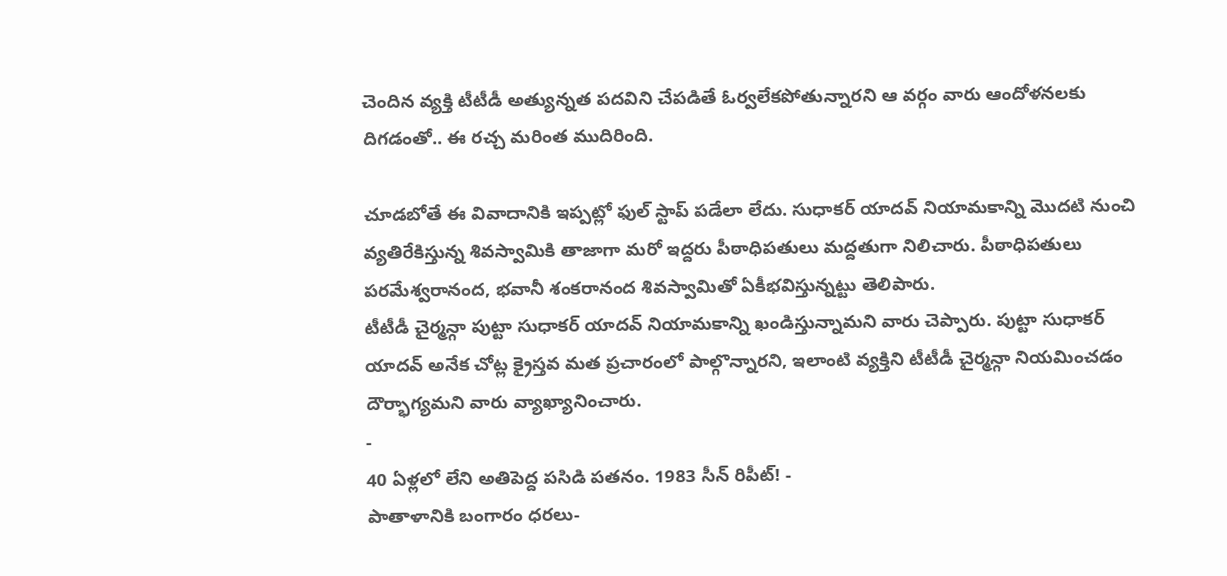చెందిన వ్యక్తి టీటీడీ అత్యున్నత పదవిని చేపడితే ఓర్వలేకపోతున్నారని ఆ వర్గం వారు ఆందోళనలకు దిగడంతో.. ఈ రచ్చ మరింత ముదిరింది.

చూడబోతే ఈ వివాదానికి ఇప్పట్లో ఫుల్ స్టాప్ పడేలా లేదు. సుధాకర్ యాదవ్ నియామకాన్ని మొదటి నుంచి వ్యతిరేకిస్తున్న శివస్వామికి తాజాగా మరో ఇద్దరు పీఠాధిపతులు మద్దతుగా నిలిచారు. పీఠాధిపతులు పరమేశ్వరానంద, భవానీ శంకరానంద శివస్వామితో ఏకీభవిస్తున్నట్టు తెలిపారు.
టీటీడీ చైర్మన్గా పుట్టా సుధాకర్ యాదవ్ నియామకాన్ని ఖండిస్తున్నామని వారు చెప్పారు. పుట్టా సుధాకర్ యాదవ్ అనేక చోట్ల క్రైస్తవ మత ప్రచారంలో పాల్గొన్నారని, ఇలాంటి వ్యక్తిని టీటీడీ చైర్మన్గా నియమించడం దౌర్భాగ్యమని వారు వ్యాఖ్యానించారు.
-
40 ఏళ్లలో లేని అతిపెద్ద పసిడి పతనం. 1983 సీన్ రిపీట్! -
పాతాళానికి బంగారం ధరలు-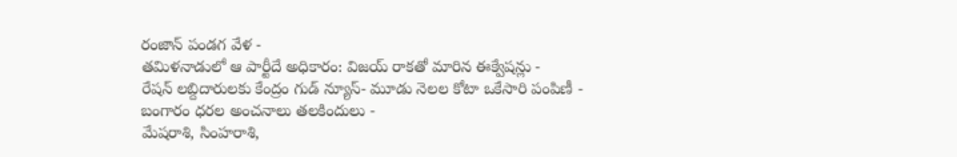రంజాన్ పండగ వేళ -
తమిళనాడులో ఆ పార్టీదే అధికారం: విజయ్ రాకతో మారిన ఈక్వేషన్లు -
రేషన్ లబ్దిదారులకు కేంద్రం గుడ్ న్యూస్- మూడు నెలల కోటా ఒకేసారి పంపిణీ -
బంగారం ధరల అంచనాలు తలకిందులు -
మేషరాశి, సింహరాశి,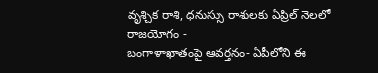వృశ్చిక రాశి, ధనుస్సు రాశులకు ఏప్రిల్ నెలలో రాజయోగం -
బంగాళాఖాతంపై ఆవర్తనం- ఏపీలోని ఈ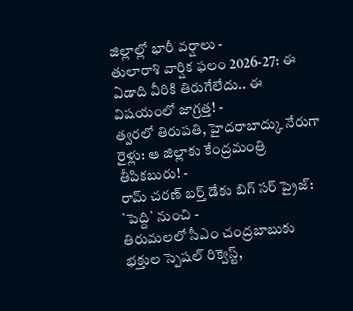జిల్లాల్లో భారీ వర్షాలు -
తులారాశి వార్షిక ఫలం 2026-27: ఈ ఏడాది వీరికి తిరుగేలేదు.. ఈ విషయంలో జాగ్రత్త! -
త్వరలో తిరుపతి, హైదరాబాద్కు నేరుగా రైళ్లు: ఆ జిల్లాకు కేంద్రమంత్రి తీపికబురు! -
రామ్ చరణ్ బర్త్ డేకు బిగ్ సర్ ప్రైజ్: `పెద్ది` నుంచి -
తిరుమలలో సీఎం చంద్రబాబుకు భక్తుల స్పెషల్ రిక్వెస్ట్,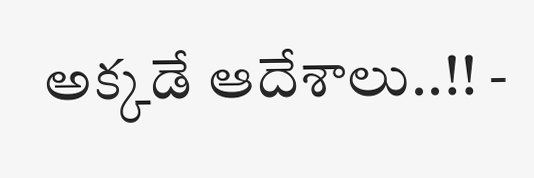అక్కడే ఆదేశాలు..!! -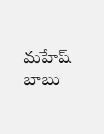మహేష్ బాబు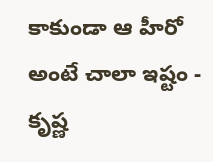కాకుండా ఆ హీరో అంటే చాలా ఇష్టం - కృష్ణ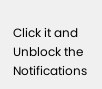Click it and Unblock the Notifications